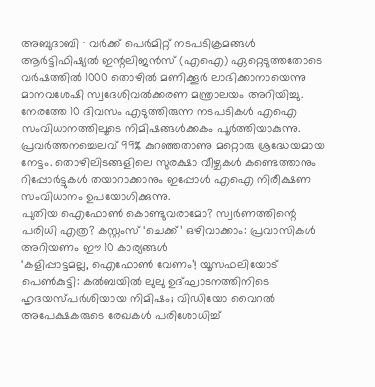അബുദാബി ∙ വർക്ക് പെർമിറ്റ് നടപടിക്രമങ്ങൾ ആർട്ടിഫിഷ്യൽ ഇന്റലിജൻസ് (എഐ) ഏറ്റെടുത്തതോടെ വർഷത്തിൽ 1000 തൊഴിൽ മണിക്കൂർ ലാഭിക്കാനായെന്നു മാനവശേഷി സ്വദേശിവൽക്കരണ മന്ത്രാലയം അറിയിച്ചു. നേരത്തേ 10 ദിവസം എടുത്തിരുന്ന നടപടികൾ എഐ സംവിധാനത്തിലൂടെ നിമിഷങ്ങൾക്കകം പൂർത്തിയാകുന്നു. പ്രവർത്തനച്ചെലവ് 99% കുറഞ്ഞതാണു മറ്റൊരു ശ്രദ്ധേയമായ നേട്ടം. തൊഴിലിടങ്ങളിലെ സുരക്ഷാ വീഴ്ചകൾ കണ്ടെത്താനും റിപ്പോർട്ടുകൾ തയാറാക്കാനും ഇപ്പോൾ എഐ നിരീക്ഷണ സംവിധാനം ഉപയോഗിക്കുന്നു.
പുതിയ ഐഫോൺ കൊണ്ടുവരാമോ? സ്വർണത്തിന്റെ പരിധി എത്ര? കസ്റ്റംസ് ‘ചെക്ക്’ ഒഴിവാക്കാം: പ്രവാസികൾ അറിയണം ഈ 10 കാര്യങ്ങൾ
‘കളിപ്പാട്ടമല്ല, ഐഫോൺ വേണം’! യൂസഫലിയോട് പെൺകുട്ടി: കൽബയിൽ ലുലു ഉദ്ഘാടനത്തിനിടെ ഹൃദയസ്പർശിയായ നിമിഷം; വിഡിയോ വൈറൽ
അപേക്ഷകരുടെ രേഖകൾ പരിശോധിച്ച്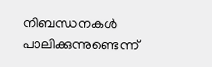നിബന്ധനകൾ പാലിക്കുന്നുണ്ടെന്ന്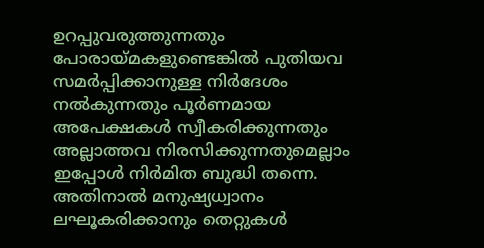ഉറപ്പുവരുത്തുന്നതും പോരായ്മകളുണ്ടെങ്കിൽ പുതിയവ സമർപ്പിക്കാനുള്ള നിർദേശം നൽകുന്നതും പൂർണമായ അപേക്ഷകൾ സ്വീകരിക്കുന്നതും അല്ലാത്തവ നിരസിക്കുന്നതുമെല്ലാം ഇപ്പോൾ നിർമിത ബുദ്ധി തന്നെ.
അതിനാൽ മനുഷ്യധ്വാനം ലഘൂകരിക്കാനും തെറ്റുകൾ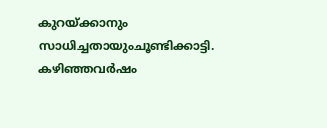കുറയ്ക്കാനും സാധിച്ചതായുംചൂണ്ടിക്കാട്ടി. കഴിഞ്ഞവർഷം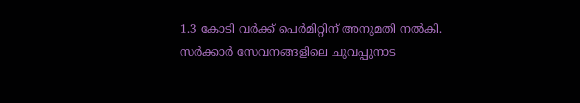1.3 കോടി വർക്ക് പെർമിറ്റിന് അനുമതി നൽകി.
സർക്കാർ സേവനങ്ങളിലെ ചുവപ്പുനാട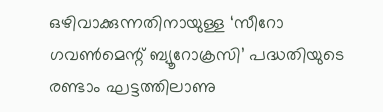ഒഴിവാക്കുന്നതിനായുള്ള ‘സീറോ ഗവൺമെന്റ് ബ്യൂറോക്രസി’ പദ്ധതിയുടെ രണ്ടാം ഘട്ടത്തിലാണു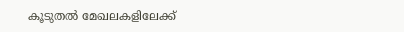കൂടുതൽ മേഖലകളിലേക്ക്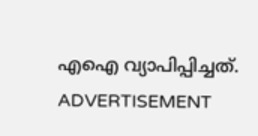എഐ വ്യാപിപ്പിച്ചത്.
ADVERTISEMENT